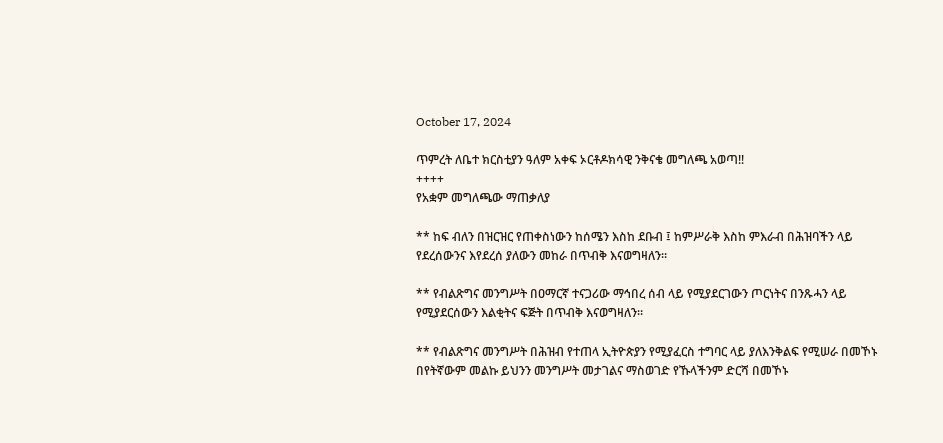October 17, 2024

ጥምረት ለቤተ ክርስቲያን ዓለም አቀፍ ኦርቶዶክሳዊ ንቅናቄ መግለጫ አወጣ!!
++++
የአቋም መግለጫው ማጠቃለያ

** ከፍ ብለን በዝርዝር የጠቀስነውን ከሰሜን እስከ ደቡብ ፤ ከምሥራቅ እስከ ምእራብ በሕዝባችን ላይ የደረሰውንና እየደረሰ ያለውን መከራ በጥብቅ እናወግዛለን።

** የብልጽግና መንግሥት በዐማርኛ ተናጋሪው ማኅበረ ሰብ ላይ የሚያደርገውን ጦርነትና በንጹሓን ላይ የሚያደርሰውን እልቂትና ፍጅት በጥብቅ እናወግዛለን።

** የብልጽግና መንግሥት በሕዝብ የተጠላ ኢትዮጵያን የሚያፈርስ ተግባር ላይ ያለእንቅልፍ የሚሠራ በመኾኑ በየትኛውም መልኩ ይህንን መንግሥት መታገልና ማስወገድ የኹላችንም ድርሻ በመኾኑ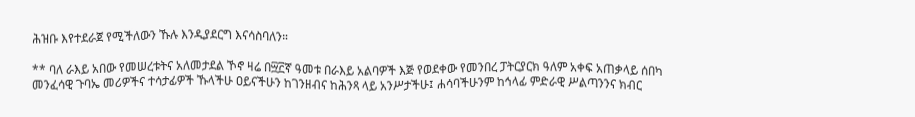ሕዝቡ እየተደራጀ የሚችለውን ኹሉ እንዲያደርግ እናሳስባለን።

** ባለ ራእይ አበው የመሠረቱትና አለመታደል ኾኖ ዛሬ በ፵፫ኛ ዓመቱ በራእይ አልባዎች እጅ የወደቀው የመንበረ ፓትርያርክ ዓለም አቀፍ አጠቃላይ ሰበካ መንፈሳዊ ጉባኤ መሪዎችና ተሳታፊዎች ኹላችሁ ዐይናችሁን ከገንዘብና ከሕንጻ ላይ አንሥታችሁ፤ ሐሳባችሁንም ከኅላፊ ምድራዊ ሥልጣንንና ክብር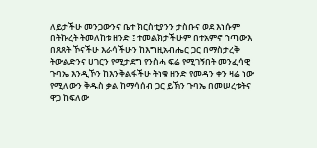ለይታችሁ መንጋውንና ቤተ ክርስቲያንን ታስቡና ወደ እነሱም በትኩረት ትመለከቱ ዘንድ ፤ ተመልክታችሁም በተአምኖ ኀጣውእ በጸጸት ኾናችሁ እራሳችሁን ከእግዚአብሔር ጋር በማስታረቅ ትውልድንና ሀገርን የሚታደግ የንስሓ ፍሬ የሚገኝበት መንፈሳዊ ጉባኤ እንዲኾን ከእንቅልፋችሁ ትነቁ ዘንድ የመዳን ቀን ዛሬ ነው የሚለውን ቅዱስ ቃል ከማሳሰብ ጋር ይኽን ጉባኤ በመሠረቱትና ዋጋ ከፍለው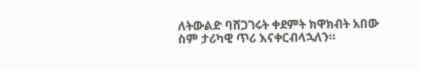ለትውልድ ባሸጋገሩት ቀደምት ክዋክብት አበው ስም ታሪካዊ ጥሪ እናቀርብላኋለን።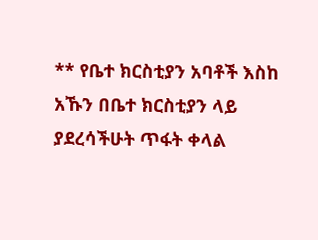** የቤተ ክርስቲያን አባቶች እስከ አኹን በቤተ ክርስቲያን ላይ ያደረሳችሁት ጥፋት ቀላል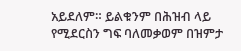አይደለም። ይልቁንም በሕዝብ ላይ የሚደርስን ግፍ ባለመቃወም በዝምታ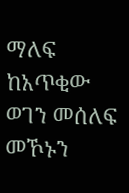ማለፍ ከአጥቂው ወገን መሰለፍ መኾኑን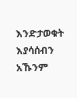እንድታወቁት እያሳሰብን አኹንም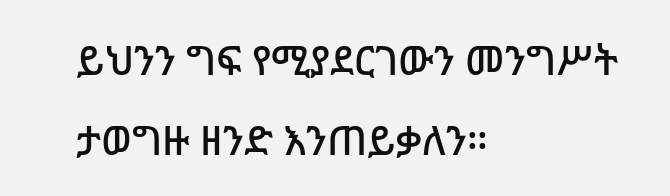ይህንን ግፍ የሚያደርገውን መንግሥት ታወግዙ ዘንድ እንጠይቃለን።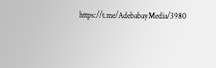https://t.me/AdebabayMedia/3980